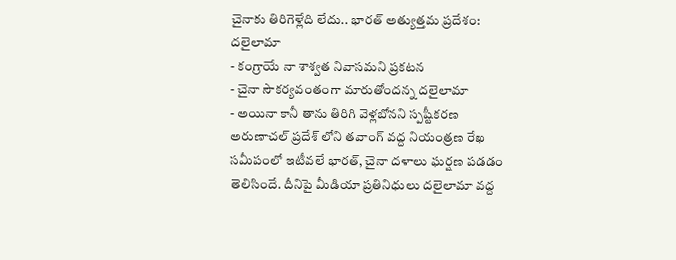చైనాకు తిరిగెళ్లేది లేదు.. భారత్ అత్యుత్తమ ప్రదేశం: దలైలామా
- కంగ్రాయే నా శాశ్వత నివాసమని ప్రకటన
- చైనా సౌకర్యవంతంగా మారుతోందన్న దలైలామా
- అయినా కానీ తాను తిరిగి వెళ్లబోనని స్పష్టీకరణ
అరుణాచల్ ప్రదేశ్ లోని తవాంగ్ వద్ద నియంత్రణ రేఖ సమీపంలో ఇటీవలే భారత్, చైనా దళాలు ఘర్షణ పడడం తెలిసిందే. దీనిపై మీడియా ప్రతినిధులు దలైలామా వద్ద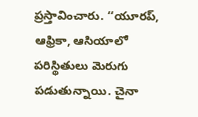ప్రస్తావించారు. ‘‘యూరప్, ఆఫ్రికా, ఆసియాలో పరిస్థితులు మెరుగు పడుతున్నాయి. చైనా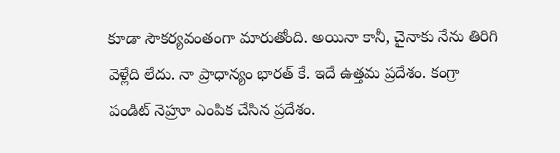కూడా సౌకర్యవంతంగా మారుతోంది. అయినా కానీ, చైనాకు నేను తిరిగి వెళ్లేది లేదు. నా ప్రాధాన్యం భారత్ కే. ఇదే ఉత్తమ ప్రదేశం. కంగ్రా పండిట్ నెహ్రూ ఎంపిక చేసిన ప్రదేశం.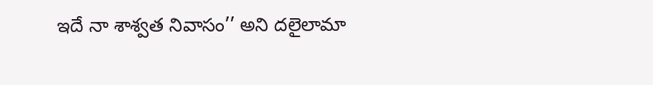ఇదే నా శాశ్వత నివాసం’’ అని దలైలామా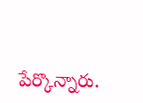పేర్కొన్నారు.